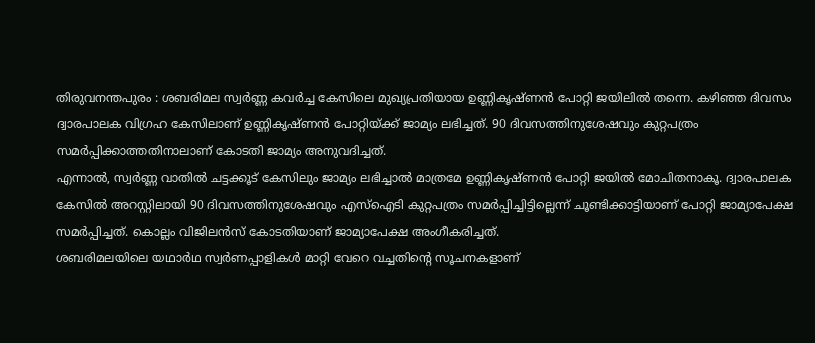തിരുവനന്തപുരം : ശബരിമല സ്വർണ്ണ കവർച്ച കേസിലെ മുഖ്യപ്രതിയായ ഉണ്ണികൃഷ്ണൻ പോറ്റി ജയിലിൽ തന്നെ. കഴിഞ്ഞ ദിവസം ദ്വാരപാലക വിഗ്രഹ കേസിലാണ് ഉണ്ണികൃഷ്ണൻ പോറ്റിയ്ക്ക് ജാമ്യം ലഭിച്ചത്. 90 ദിവസത്തിനുശേഷവും കുറ്റപത്രം സമർപ്പിക്കാത്തതിനാലാണ് കോടതി ജാമ്യം അനുവദിച്ചത്.
എന്നാൽ, സ്വർണ്ണ വാതിൽ ചട്ടക്കൂട് കേസിലും ജാമ്യം ലഭിച്ചാൽ മാത്രമേ ഉണ്ണികൃഷ്ണൻ പോറ്റി ജയിൽ മോചിതനാകൂ. ദ്വാരപാലക കേസിൽ അറസ്റ്റിലായി 90 ദിവസത്തിനുശേഷവും എസ്ഐടി കുറ്റപത്രം സമർപ്പിച്ചിട്ടില്ലെന്ന് ചൂണ്ടിക്കാട്ടിയാണ് പോറ്റി ജാമ്യാപേക്ഷ സമർപ്പിച്ചത്. കൊല്ലം വിജിലൻസ് കോടതിയാണ് ജാമ്യാപേക്ഷ അംഗീകരിച്ചത്.
ശബരിമലയിലെ യഥാർഥ സ്വർണപ്പാളികൾ മാറ്റി വേറെ വച്ചതിന്റെ സൂചനകളാണ്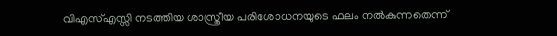വിഎസ്എസ്സി നടത്തിയ ശാസ്ത്രീയ പരിശോധനയുടെ ഫലം നൽകുന്നതെന്ന്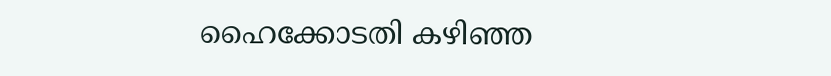ഹൈക്കോടതി കഴിഞ്ഞ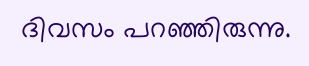ദിവസം പറഞ്ഞിരുന്നു.